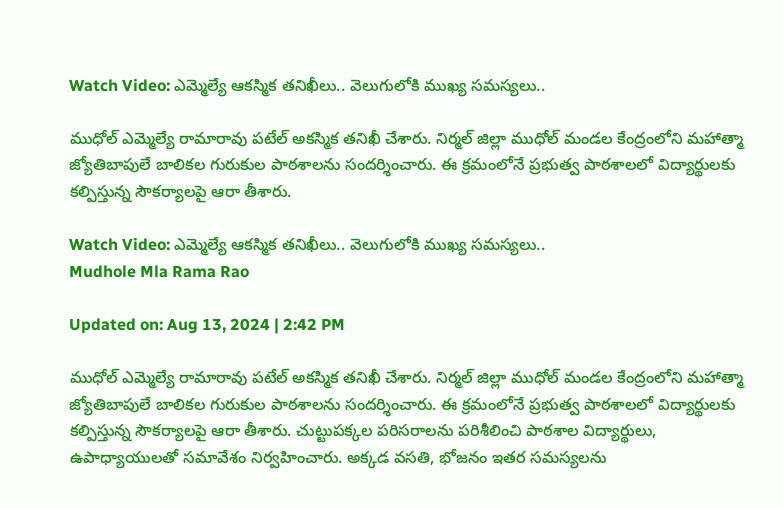Watch Video: ఎమ్మెల్యే ఆకస్మిక తనిఖీలు.. వెలుగులోకి ముఖ్య సమస్యలు..

ముధోల్ ఎమ్మెల్యే రామారావు పటేల్ అకస్మిక తనిఖీ చేశారు. నిర్మల్ జిల్లా ముధోల్ మండల కేంద్రంలోని మహాత్మా జ్యోతిబాపులే బాలికల గురుకుల పాఠశాలను సందర్శించారు. ఈ క్రమంలోనే ప్రభుత్వ పాఠశాలలో విద్యార్థులకు కల్పిస్తున్న సౌకర్యాలపై ఆరా తీశారు.

Watch Video: ఎమ్మెల్యే ఆకస్మిక తనిఖీలు.. వెలుగులోకి ముఖ్య సమస్యలు..
Mudhole Mla Rama Rao

Updated on: Aug 13, 2024 | 2:42 PM

ముధోల్ ఎమ్మెల్యే రామారావు పటేల్ అకస్మిక తనిఖీ చేశారు. నిర్మల్ జిల్లా ముధోల్ మండల కేంద్రంలోని మహాత్మా జ్యోతిబాపులే బాలికల గురుకుల పాఠశాలను సందర్శించారు. ఈ క్రమంలోనే ప్రభుత్వ పాఠశాలలో విద్యార్థులకు కల్పిస్తున్న సౌకర్యాలపై ఆరా తీశారు. చుట్టుపక్కల పరిసరాలను పరిశీలించి పాఠశాల విద్యార్థులు, ఉపాధ్యాయులతో సమావేశం నిర్వహించారు. అక్కడ వసతి, భోజనం ఇతర సమస్యలను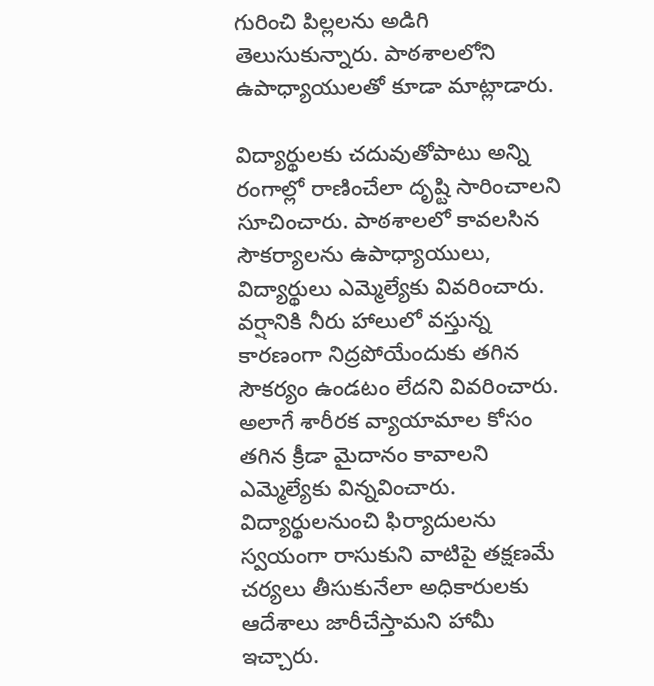గురించి పిల్లలను అడిగి తెలుసుకున్నారు. పాఠశాలలోని ఉపాధ్యాయులతో కూడా మాట్లాడారు.

విద్యార్థులకు చదువుతోపాటు అన్ని రంగాల్లో రాణించేలా దృష్టి సారించాలని సూచించారు. పాఠశాలలో కావలసిన సౌకర్యాలను ఉపాధ్యాయులు, విద్యార్థులు ఎమ్మెల్యేకు వివరించారు. వర్షానికి నీరు హాలులో వస్తున్న కారణంగా నిద్రపోయేందుకు తగిన సౌకర్యం ఉండటం లేదని వివరించారు. అలాగే శారీరక వ్యాయామాల కోసం తగిన క్రీడా మైదానం కావాలని ఎమ్మెల్యేకు విన్నవించారు. విద్యార్థులనుంచి ఫిర్యాదులను స్వయంగా రాసుకుని వాటిపై తక్షణమే చర్యలు తీసుకునేలా అధికారులకు ఆదేశాలు జారీచేస్తామని హామీ ఇచ్చారు.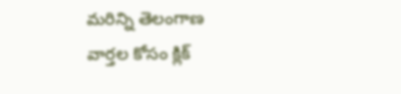మరిన్ని తెలంగాణ వార్తల కోసం క్లిక్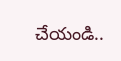చేయండి..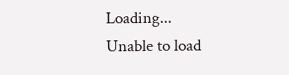Loading...
Unable to load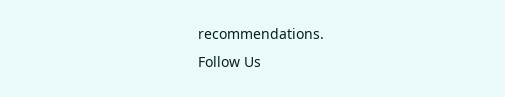recommendations.
Follow Us